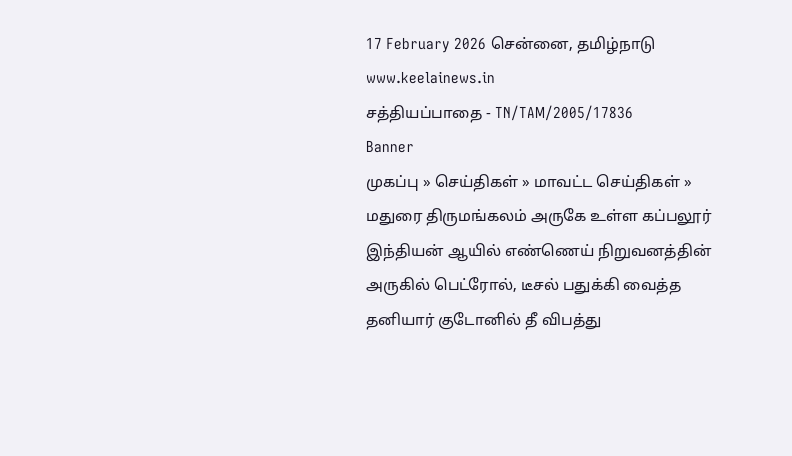17 February 2026 சென்னை, தமிழ்நாடு
www.keelainews.in
சத்தியப்பாதை - TN/TAM/2005/17836
Banner
முகப்பு » செய்திகள் » மாவட்ட செய்திகள் » மதுரை திருமங்கலம் அருகே உள்ள கப்பலூர் இந்தியன் ஆயில் எண்ணெய் நிறுவனத்தின் அருகில் பெட்ரோல், டீசல் பதுக்கி வைத்த தனியார் குடோனில் தீ விபத்து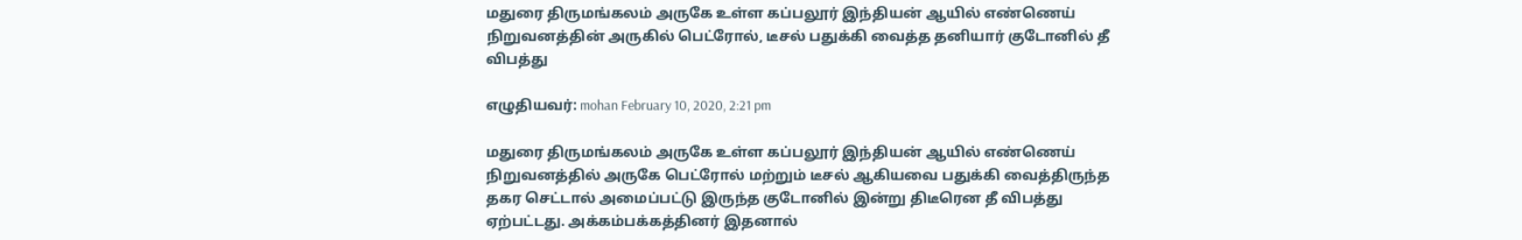மதுரை திருமங்கலம் அருகே உள்ள கப்பலூர் இந்தியன் ஆயில் எண்ணெய் நிறுவனத்தின் அருகில் பெட்ரோல், டீசல் பதுக்கி வைத்த தனியார் குடோனில் தீ விபத்து

எழுதியவர்: mohan February 10, 2020, 2:21 pm

மதுரை திருமங்கலம் அருகே உள்ள கப்பலூர் இந்தியன் ஆயில் எண்ணெய் நிறுவனத்தில் அருகே பெட்ரோல் மற்றும் டீசல் ஆகியவை பதுக்கி வைத்திருந்த தகர செட்டால் அமைப்பட்டு இருந்த குடோனில் இன்று திடீரென தீ விபத்து ஏற்பட்டது. அக்கம்பக்கத்தினர் இதனால்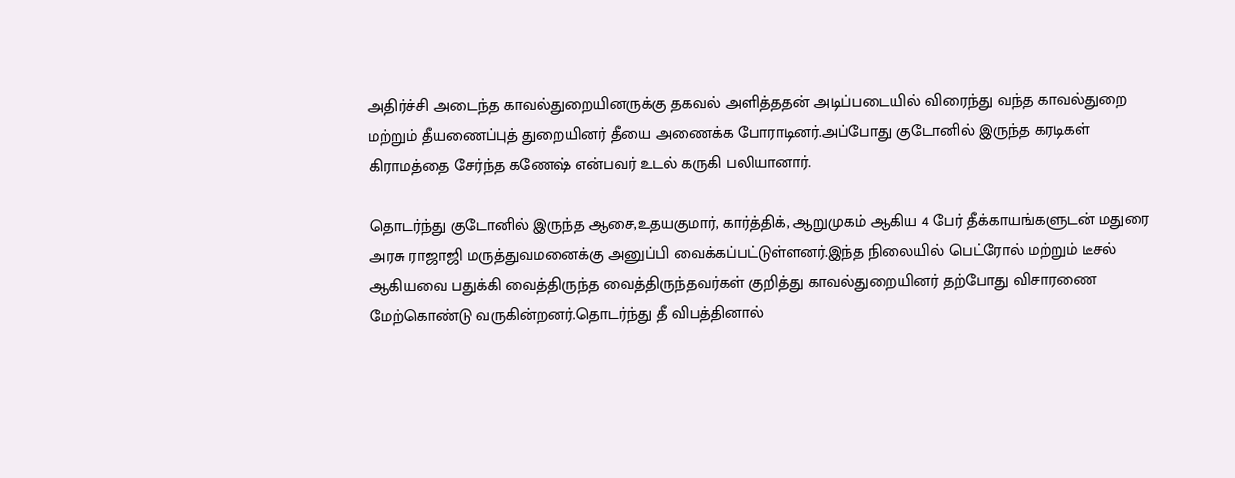அதிர்ச்சி அடைந்த காவல்துறையினருக்கு தகவல் அளித்ததன் அடிப்படையில் விரைந்து வந்த காவல்துறை மற்றும் தீயணைப்புத் துறையினர் தீயை அணைக்க போராடினர்.அப்போது குடோனில் இருந்த கரடிகள் கிராமத்தை சேர்ந்த கணேஷ் என்பவர் உடல் கருகி பலியானார்.

தொடர்ந்து குடோனில் இருந்த ஆசை,உதயகுமார், கார்த்திக், ஆறுமுகம் ஆகிய 4 பேர் தீக்காயங்களுடன் மதுரை அரசு ராஜாஜி மருத்துவமனைக்கு அனுப்பி வைக்கப்பட்டுள்ளனர்.இந்த நிலையில் பெட்ரோல் மற்றும் டீசல் ஆகியவை பதுக்கி வைத்திருந்த வைத்திருந்தவர்கள் குறித்து காவல்துறையினர் தற்போது விசாரணை மேற்கொண்டு வருகின்றனர்.தொடர்ந்து தீ விபத்தினால்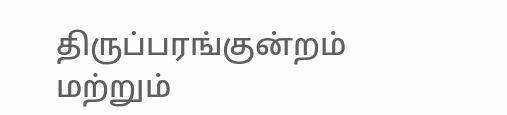திருப்பரங்குன்றம் மற்றும்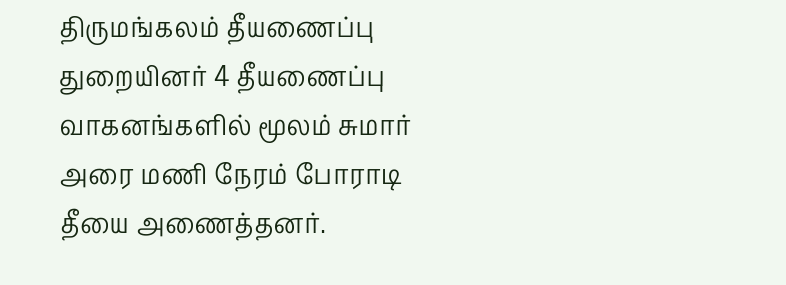திருமங்கலம் தீயணைப்பு துறையினர் 4 தீயணைப்பு வாகனங்களில் மூலம் சுமார் அரை மணி நேரம் போராடி தீயை அணைத்தனர்.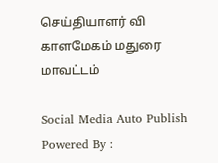செய்தியாளர் வி காளமேகம் மதுரை மாவட்டம்

Social Media Auto Publish Powered By :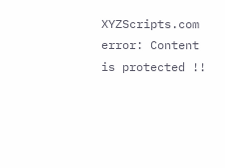XYZScripts.com
error: Content is protected !!